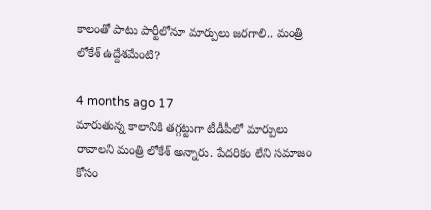కాలంతో పాటు పార్టీలోనూ మార్పులు జరగాలి.. మంత్రి లోకేశ్ ఉద్దేశమేంటి?

4 months ago 17
మారుతున్న కాలానికి తగ్గట్టుగా టీడీపీలో మార్పులు రావాలని మంత్రి లోకేశ్ అన్నారు. పేదరికం లేని సమాజం కోసం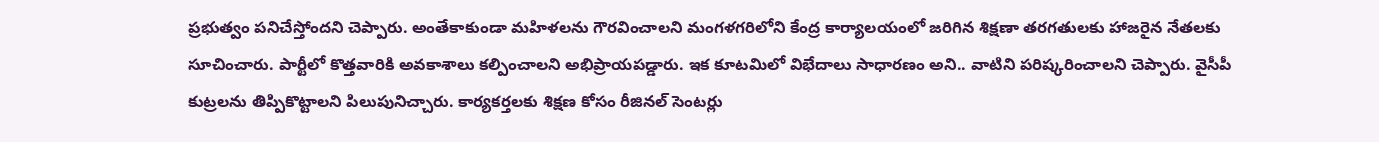ప్రభుత్వం పనిచేస్తోందని చెప్పారు. అంతేకాకుండా మహిళలను గౌరవించాలని మంగళగరిలోని కేంద్ర కార్యాలయంలో జరిగిన శిక్షణా తరగతులకు హాజరైన నేతలకు సూచించారు. పార్టీలో కొత్తవారికి అవకాశాలు కల్పించాలని అభిప్రాయపడ్డారు. ఇక కూటమిలో విభేదాలు సాధారణం అని.. వాటిని పరిష్కరించాలని చెప్పారు. వైసీపీ కుట్రలను తిప్పికొట్టాలని పిలుపునిచ్చారు. కార్యకర్తలకు శిక్షణ కోసం రీజినల్ సెంటర్లు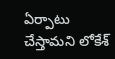ఏర్పాటు చేస్తామని లోకేశ్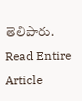తెలిపారు.
Read Entire Article